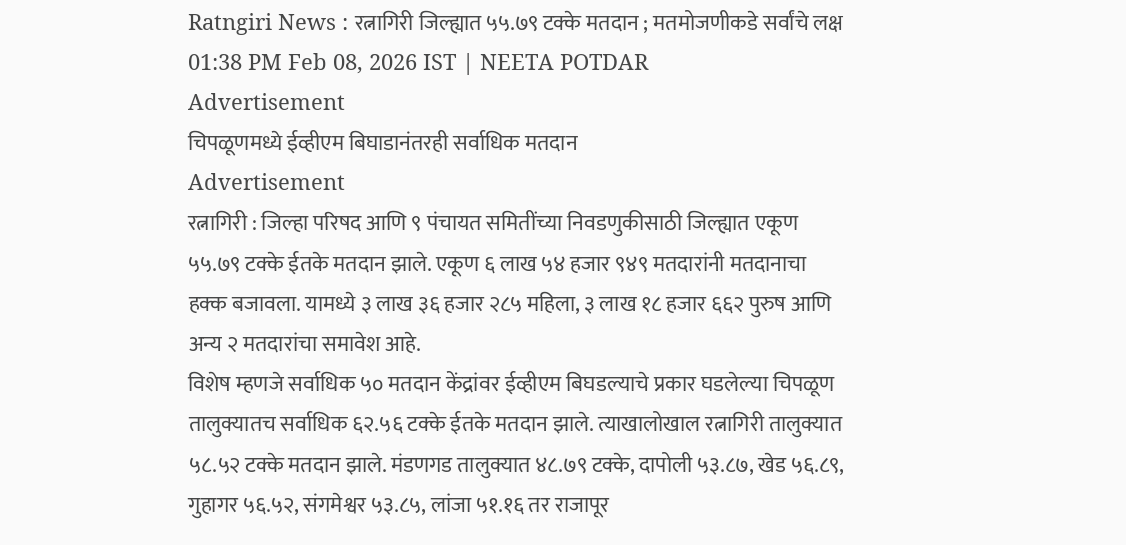Ratngiri News : रत्नागिरी जिल्ह्यात ५५.७९ टक्के मतदान ; मतमोजणीकडे सर्वांचे लक्ष
01:38 PM Feb 08, 2026 IST | NEETA POTDAR
Advertisement
चिपळूणमध्ये ईव्हीएम बिघाडानंतरही सर्वाधिक मतदान
Advertisement
रत्नागिरी : जिल्हा परिषद आणि ९ पंचायत समितींच्या निवडणुकीसाठी जिल्ह्यात एकूण ५५.७९ टक्के ईतके मतदान झाले. एकूण ६ लाख ५४ हजार ९४९ मतदारांनी मतदानाचा हक्क बजावला. यामध्ये ३ लाख ३६ हजार २८५ महिला, ३ लाख १८ हजार ६६२ पुरुष आणि अन्य २ मतदारांचा समावेश आहे.
विशेष म्हणजे सर्वाधिक ५० मतदान केंद्रांवर ईव्हीएम बिघडल्याचे प्रकार घडलेल्या चिपळूण तालुक्यातच सर्वाधिक ६२.५६ टक्के ईतके मतदान झाले. त्याखालोखाल रत्नागिरी तालुक्यात ५८.५२ टक्के मतदान झाले. मंडणगड तालुक्यात ४८.७९ टक्के, दापोली ५३.८७, खेड ५६.८९, गुहागर ५६.५२, संगमेश्वर ५३.८५, लांजा ५१.१६ तर राजापूर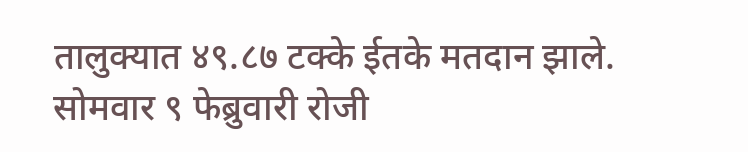तालुक्यात ४९.८७ टक्के ईतके मतदान झाले. सोमवार ९ फेब्रुवारी रोजी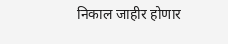निकाल जाहीर होणार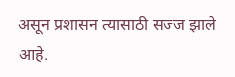असून प्रशासन त्यासाठी सज्ज झाले आहे.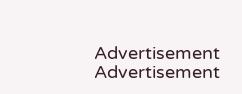Advertisement
Advertisement